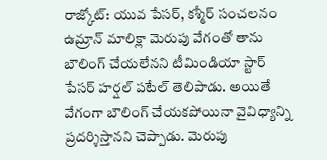రాజ్కోట్: యువ పేసర్, కశ్మీర్ సంచలనం ఉమ్రాన్ మాలిక్లా మెరుపు వేగంతో తాను బౌలింగ్ చేయలేనని టీమిండియా స్టార్ పేసర్ హర్షల్ పటేల్ తెలిపాడు. అయితే వేగంగా బౌలింగ్ చేయకపోయినా వైవిధ్యాన్ని ప్రదర్శిస్తానని చెప్పాడు. మెరుపు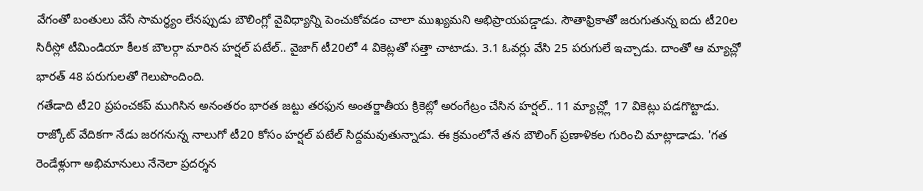వేగంతో బంతులు వేసే సామర్థ్యం లేనప్పుడు బౌలింగ్లో వైవిధ్యాన్ని పెంచుకోవడం చాలా ముఖ్యమని అభిప్రాయపడ్డాడు. సౌతాఫ్రికాతో జరుగుతున్న ఐదు టీ20ల సిరీస్లో టీమిండియా కీలక బౌలర్గా మారిన హర్షల్ పటేల్.. వైజాగ్ టీ20లో 4 వికెట్లతో సత్తా చాటాడు. 3.1 ఓవర్లు వేసి 25 పరుగులే ఇచ్చాడు. దాంతో ఆ మ్యాచ్లో భారత్ 48 పరుగులతో గెలుపొందింది.
గతేడాది టీ20 ప్రపంచకప్ ముగిసిన అనంతరం భారత జట్టు తరఫున అంతర్జాతీయ క్రికెట్లో అరంగేట్రం చేసిన హర్షల్.. 11 మ్యాచ్ల్లో 17 వికెట్లు పడగొట్టాడు. రాజ్కోట్ వేదికగా నేడు జరగనున్న నాలుగో టీ20 కోసం హర్షల్ పటేల్ సిద్దమవుతున్నాడు. ఈ క్రమంలోనే తన బౌలింగ్ ప్రణాళికల గురించి మాట్లాడాడు. 'గత రెండేళ్లుగా అభిమానులు నేనెలా ప్రదర్శన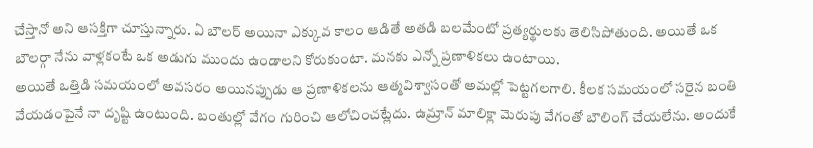చేస్తానో అని ఆసక్తిగా చూస్తున్నారు. ఏ బౌలర్ అయినా ఎక్కువ కాలం ఆడితే అతడి బలమేంటో ప్రత్యర్థులకు తెలిసిపోతుంది. అయితే ఒక బౌలర్గా నేను వాళ్లకంటే ఒక అడుగు ముందు ఉండాలని కోరుకుంటా. మనకు ఎన్నో ప్రణాళికలు ఉంటాయి.
అయితే ఒత్తిడి సమయంలో అవసరం అయినప్పుడు ఆ ప్రణాళికలను ఆత్మవిశ్వాసంతో అమల్లో పెట్టగలగాలి. కీలక సమయంలో సరైన బంతి వేయడంపైనే నా దృష్టి ఉంటుంది. బంతుల్లో వేగం గురించి ఆలోచించట్లేదు. ఉమ్రాన్ మాలిక్లా మెరుపు వేగంతో బౌలింగ్ చేయలేను. అందుకే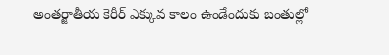అంతర్జాతీయ కెరీర్ ఎక్కువ కాలం ఉండేందుకు బంతుల్లో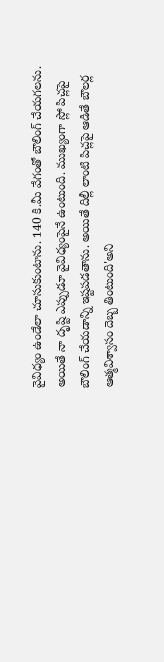వైవిధ్యం ఉండేలా చూసుకుంటాను. 140 కి.మీ వేగంతో బౌలింగ్ చేయగలను. అయితే నా దృష్టి ఎప్పుడూ వైవిధ్యంపైనే ఉంటుంది. ముఖ్యంగా స్లో పిచ్లపై బౌలింగ్ చేయడాన్ని ఇష్టపడతాను. అయితే దిల్లీ లాంటి పిచ్లపై ఆడితే బౌలర్ల ఆత్మవిశ్వాసం దెబ్బ తింటుంది'అని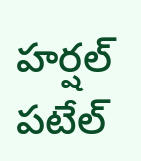హర్షల్ పటేల్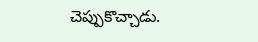చెప్పుకొచ్చాడు.